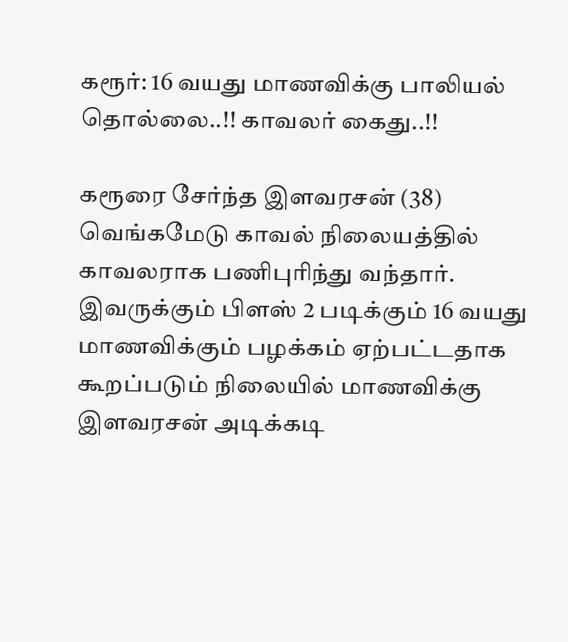கரூர்: 16 வயது மாணவிக்கு பாலியல் தொல்லை..!! காவலர் கைது..!!

கரூரை சேர்ந்த இளவரசன் (38) வெங்கமேடு காவல் நிலையத்தில் காவலராக பணிபுரிந்து வந்தார். இவருக்கும் பிளஸ் 2 படிக்கும் 16 வயது மாணவிக்கும் பழக்கம் ஏற்பட்டதாக கூறப்படும் நிலையில் மாணவிக்கு இளவரசன் அடிக்கடி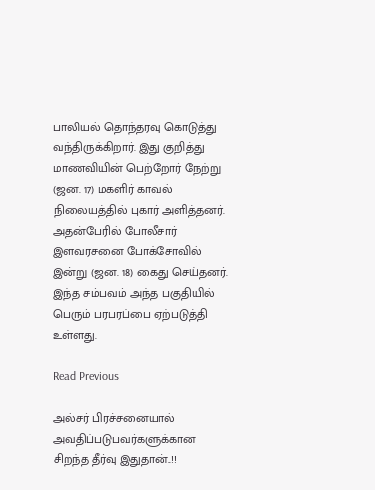பாலியல் தொந்தரவு கொடுத்து வந்திருக்கிறார். இது குறித்து மாணவியின் பெற்றோர் நேற்று (ஜன. 17) மகளிர் காவல் நிலையத்தில் புகார் அளித்தனர். அதன்பேரில் போலீசார் இளவரசனை போக்சோவில் இன்று (ஜன. 18) கைது செய்தனர். இந்த சம்பவம் அந்த பகுதியில் பெரும் பரபரப்பை ஏற்படுத்தி உள்ளது.

Read Previous

அல்சர் பிரச்சனையால் அவதிப்படுபவர்களுக்கான சிறந்த தீர்வு இதுதான்..!!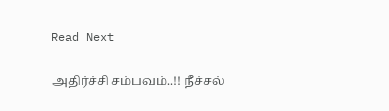Read Next

அதிர்ச்சி சம்பவம்..!! நீச்சல்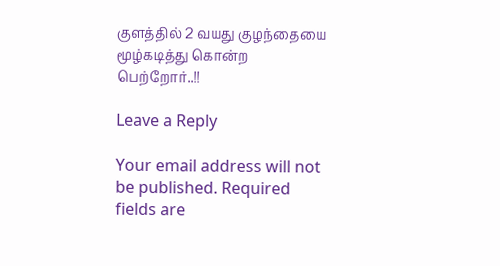குளத்தில் 2 வயது குழந்தையை மூழ்கடித்து கொன்ற பெற்றோர்..!!

Leave a Reply

Your email address will not be published. Required fields are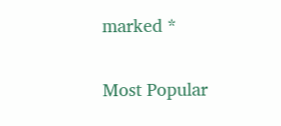marked *

Most Popular